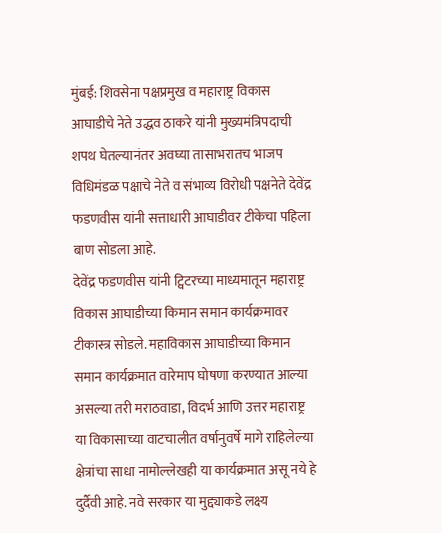मुंबई: शिवसेना पक्षप्रमुख व महाराष्ट्र विकास आघाडीचे नेते उद्धव ठाकरे यांनी मुख्यमंत्रिपदाची शपथ घेतल्यानंतर अवघ्या तासाभरातच भाजप विधिमंडळ पक्षाचे नेते व संभाव्य विरोधी पक्षनेते देवेंद्र फडणवीस यांनी सत्ताधारी आघाडीवर टीकेचा पहिला बाण सोडला आहे.
देवेंद्र फडणवीस यांनी ट्विटरच्या माध्यमातून महाराष्ट्र विकास आघाडीच्या किमान समान कार्यक्रमावर टीकास्त्र सोडले. महाविकास आघाडीच्या किमान समान कार्यक्रमात वारेमाप घोषणा करण्यात आल्या असल्या तरी मराठवाडा, विदर्भ आणि उत्तर महाराष्ट्र या विकासाच्या वाटचालीत वर्षानुवर्षे मागे राहिलेल्या क्षेत्रांचा साधा नामोल्लेखही या कार्यक्रमात असू नये हे दुर्दैवी आहे. नवे सरकार या मुद्द्याकडे लक्ष्य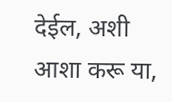देईल, अशी आशा करू या,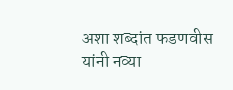अशा शब्दांत फडणवीस यांनी नव्या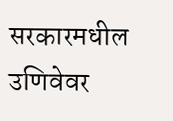सरकारमधील उणिवेवर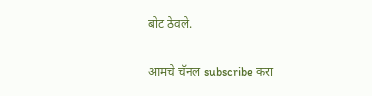बोट ठेवले.


आमचे चॅनल subscribe करा